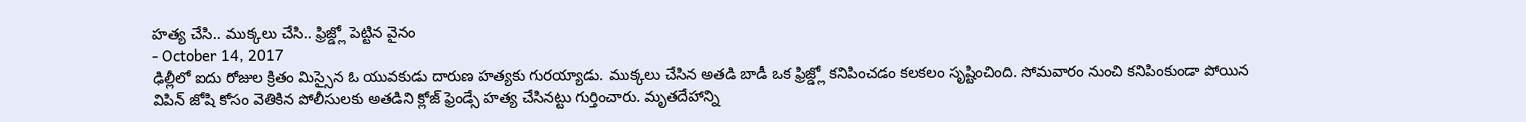హత్య చేసి.. ముక్కలు చేసి.. ఫ్రిజ్డ్లో పెట్టిన వైనం
- October 14, 2017
ఢిల్లీలో ఐదు రోజుల క్రితం మిస్సైన ఓ యువకుడు దారుణ హత్యకు గురయ్యాడు. ముక్కలు చేసిన అతడి బాడీ ఒక ఫ్రిజ్డ్లో కనిపించడం కలకలం సృష్టించింది. సోమవారం నుంచి కనిపింకుండా పోయిన విపిన్ జోషి కోసం వెతికిన పోలీసులకు అతడిని క్లోజ్ ఫ్రెండ్సే హత్య చేసినట్టు గుర్తించారు. మృతదేహాన్ని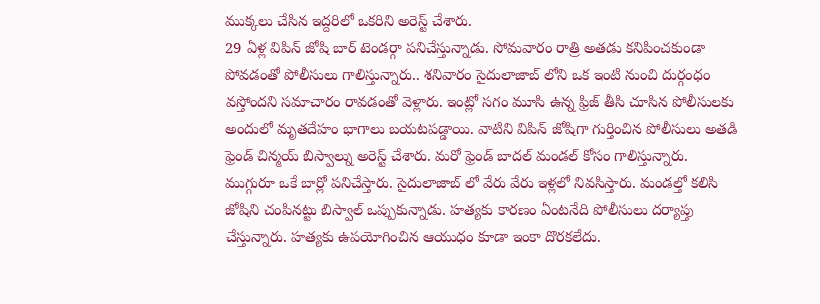ముక్కలు చేసిన ఇద్దరిలో ఒకరిని అరెస్ట్ చేశారు.
29 ఏళ్ల విపిన్ జోషి బార్ టెండర్గా పనిచేస్తున్నాడు. సోమవారం రాత్రి అతడు కనిపించకుండా పోవడంతో పోలీసులు గాలిస్తున్నారు.. శనివారం సైదులాజాబ్ లోని ఒక ఇంటి నుంచి దుర్గంధం వస్తోందని సమాచారం రావడంతో వెళ్లారు. ఇంట్లో సగం మూసి ఉన్న ఫ్రిజ్ తీసి చూసిన పోలీసులకు అందులో మృతదేహం భాగాలు బయటపడ్డాయి. వాటిని విపిన్ జోషిగా గుర్తించిన పోలీసులు అతడి ఫ్రెండ్ చిన్మయ్ బిస్వాల్ను అరెస్ట్ చేశారు. మరో ఫ్రెండ్ బాదల్ మండల్ కోసం గాలిస్తున్నారు.
ముగ్గురూ ఒకే బార్లో పనిచేస్తారు. సైదులాజాబ్ లో వేరు వేరు ఇళ్లలో నివసిస్తారు. మండల్తో కలిసి జోషిని చంపినట్టు బిస్వాల్ ఒప్పుకున్నాడు. హత్యకు కారణం ఏంటనేది పోలీసులు దర్యాప్తు చేస్తున్నారు. హత్యకు ఉపయోగించిన ఆయుధం కూడా ఇంకా దొరకలేదు.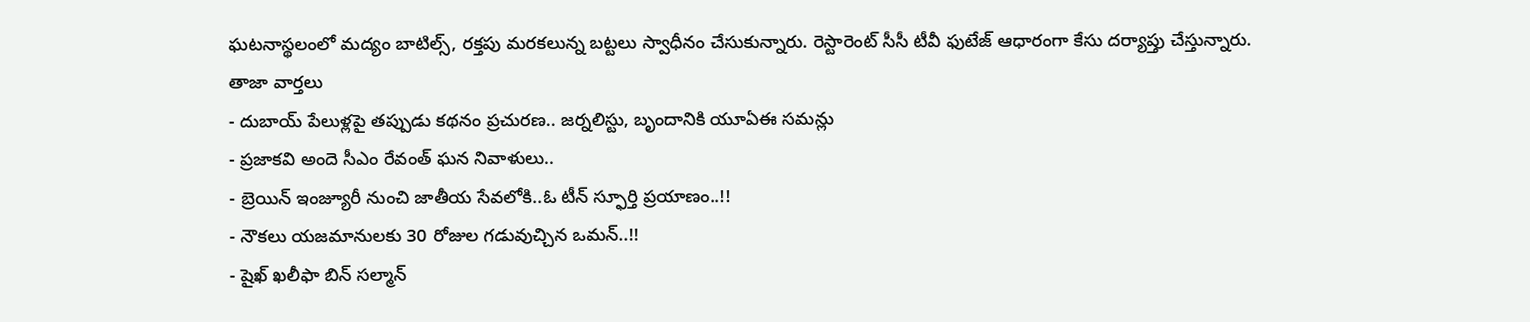ఘటనాస్థలంలో మద్యం బాటిల్స్, రక్తపు మరకలున్న బట్టలు స్వాధీనం చేసుకున్నారు. రెస్టారెంట్ సీసీ టీవీ ఫుటేజ్ ఆధారంగా కేసు దర్యాప్తు చేస్తున్నారు.
తాజా వార్తలు
- దుబాయ్ పేలుళ్లపై తప్పుడు కథనం ప్రచురణ.. జర్నలిస్టు, బృందానికి యూఏఈ సమన్లు
- ప్రజాకవి అందె సీఎం రేవంత్ ఘన నివాళులు..
- బ్రెయిన్ ఇంజ్యూరీ నుంచి జాతీయ సేవలోకి..ఓ టీన్ స్ఫూర్తి ప్రయాణం..!!
- నౌకలు యజమానులకు 30 రోజుల గడువుచ్చిన ఒమన్..!!
- షైఖ్ ఖలీఫా బిన్ సల్మాన్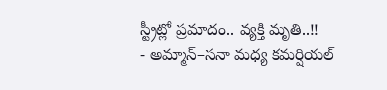స్ట్రీట్లో ప్రమాదం.. వ్యక్తి మృతి..!!
- అమ్మాన్–సనా మధ్య కమర్షియల్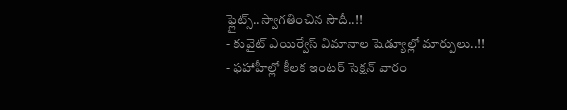ఫ్లైట్స్..స్వాగతించిన సౌదీ..!!
- కువైట్ ఎయిర్వేస్ విమానాల షెడ్యూల్లో మార్పులు..!!
- ఫహాహీల్లో కీలక ఇంటర్ సెక్షన్ వారం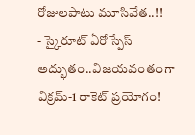రోజులపాటు మూసివేత..!!
- స్కైరూట్ ఏరోస్పేస్ అద్భుతం..విజయవంతంగా విక్రమ్-1 రాకెట్ ప్రయోగం!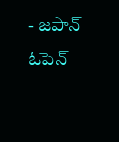- జపాన్ ఓపెన్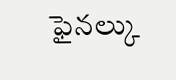ఫైనల్కు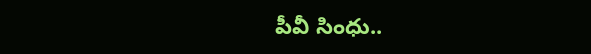పీవీ సింధు..